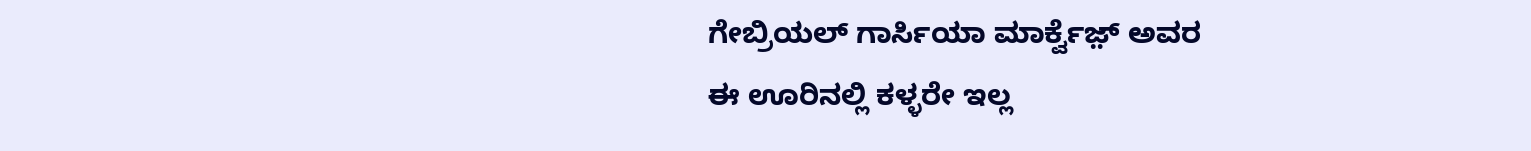ಗೇಬ್ರಿಯಲ್ ಗಾರ್ಸಿಯಾ ಮಾರ್ಕ್ವೆಜ಼್ ಅವರ
ಈ ಊರಿನಲ್ಲಿ ಕಳ್ಳರೇ ಇಲ್ಲ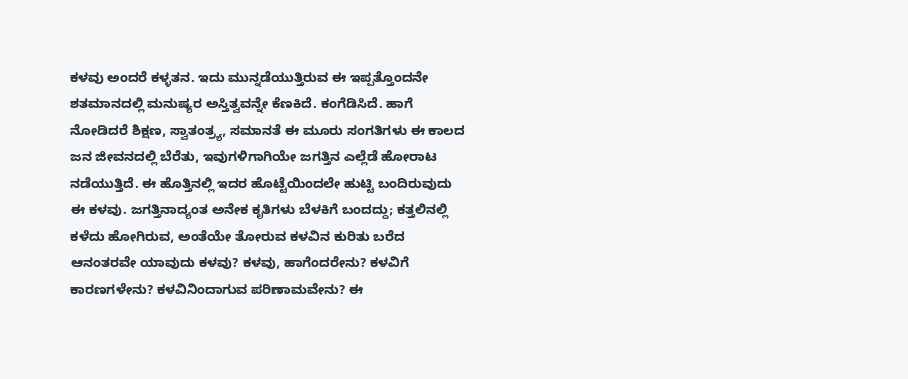ಕಳವು ಅಂದರೆ ಕಳ್ಳತನ. ಇದು ಮುನ್ನಡೆಯುತ್ತಿರುವ ಈ ಇಪ್ಪತ್ತೊಂದನೇ ಶತಮಾನದಲ್ಲಿ ಮನುಷ್ಯರ ಅಸ್ತಿತ್ವವನ್ನೇ ಕೆಣಕಿದೆ. ಕಂಗೆಡಿಸಿದೆ. ಹಾಗೆ ನೋಡಿದರೆ ಶಿಕ್ಷಣ, ಸ್ವಾತಂತ್ರ್ಯ, ಸಮಾನತೆ ಈ ಮೂರು ಸಂಗತಿಗಳು ಈ ಕಾಲದ ಜನ ಜೀವನದಲ್ಲಿ ಬೆರೆತು, ಇವುಗಳಿಗಾಗಿಯೇ ಜಗತ್ತಿನ ಎಲ್ಲೆಡೆ ಹೋರಾಟ ನಡೆಯುತ್ತಿದೆ. ಈ ಹೊತ್ತಿನಲ್ಲಿ ಇದರ ಹೊಟ್ಟೆಯಿಂದಲೇ ಹುಟ್ಟಿ ಬಂದಿರುವುದು ಈ ಕಳವು. ಜಗತ್ತಿನಾದ್ಯಂತ ಅನೇಕ ಕೃತಿಗಳು ಬೆಳಕಿಗೆ ಬಂದದ್ದು; ಕತ್ತಲಿನಲ್ಲಿ ಕಳೆದು ಹೋಗಿರುವ, ಅಂತೆಯೇ ತೋರುವ ಕಳವಿನ ಕುರಿತು ಬರೆದ ಆನಂತರವೇ ಯಾವುದು ಕಳವು? ಕಳವು, ಹಾಗೆಂದರೇನು? ಕಳವಿಗೆ ಕಾರಣಗಳೇನು? ಕಳವಿನಿಂದಾಗುವ ಪರಿಣಾಮವೇನು? ಈ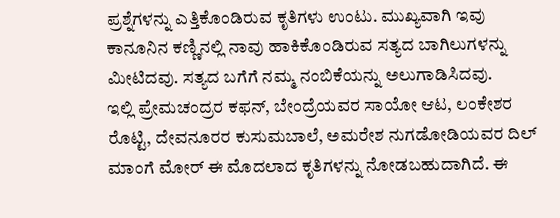ಪ್ರಶ್ನೆಗಳನ್ನು ಎತ್ತಿಕೊಂಡಿರುವ ಕೃತಿಗಳು ಉಂಟು. ಮುಖ್ಯವಾಗಿ ಇವು ಕಾನೂನಿನ ಕಣ್ಣಿನಲ್ಲಿ ನಾವು ಹಾಕಿಕೊಂಡಿರುವ ಸತ್ಯದ ಬಾಗಿಲುಗಳನ್ನು ಮೀಟಿದವು. ಸತ್ಯದ ಬಗೆಗೆ ನಮ್ಮ ನಂಬಿಕೆಯನ್ನು ಅಲುಗಾಡಿಸಿದವು.
ಇಲ್ಲಿ ಪ್ರೇಮಚಂದ್ರರ ಕಫನ್, ಬೇಂದ್ರೆಯವರ ಸಾಯೋ ಆಟ, ಲಂಕೇಶರ ರೊಟ್ಟಿ, ದೇವನೂರರ ಕುಸುಮಬಾಲೆ, ಅಮರೇಶ ನುಗಡೋಡಿಯವರ ದಿಲ್ ಮಾಂಗೆ ಮೋರ್ ಈ ಮೊದಲಾದ ಕೃತಿಗಳನ್ನು ನೋಡಬಹುದಾಗಿದೆ. ಈ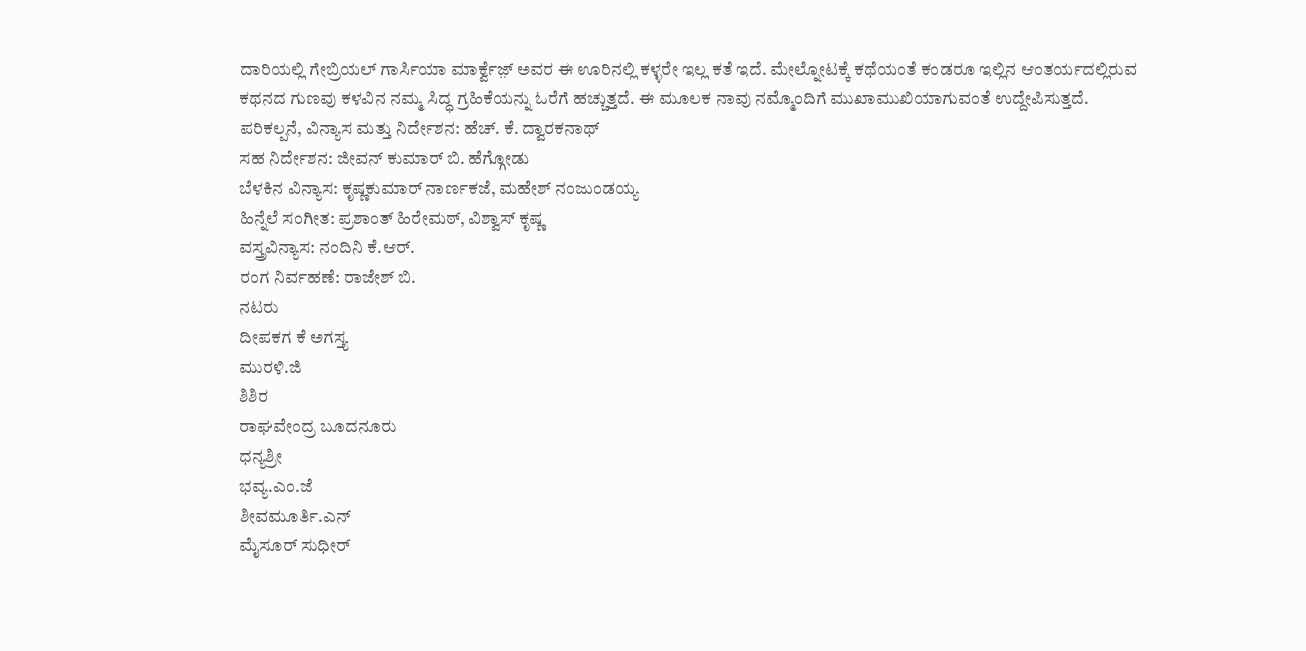ದಾರಿಯಲ್ಲಿ ಗೇಬ್ರಿಯಲ್ ಗಾರ್ಸಿಯಾ ಮಾರ್ಕ್ವೆಜ಼್ ಅವರ ಈ ಊರಿನಲ್ಲಿ ಕಳ್ಳರೇ ಇಲ್ಲ ಕತೆ ಇದೆ. ಮೇಲ್ನೋಟಕ್ಕೆ ಕಥೆಯಂತೆ ಕಂಡರೂ ಇಲ್ಲಿನ ಆಂತರ್ಯದಲ್ಲಿರುವ ಕಥನದ ಗುಣವು ಕಳವಿನ ನಮ್ಮ ಸಿದ್ಧ ಗ್ರಹಿಕೆಯನ್ನು ಓರೆಗೆ ಹಚ್ಚುತ್ತದೆ. ಈ ಮೂಲಕ ನಾವು ನಮ್ಮೊಂದಿಗೆ ಮುಖಾಮುಖಿಯಾಗುವಂತೆ ಉದ್ದೇಪಿಸುತ್ತದೆ.
ಪರಿಕಲ್ಪನೆ, ವಿನ್ಯಾಸ ಮತ್ತು ನಿರ್ದೇಶನ: ಹೆಚ್. ಕೆ. ದ್ವಾರಕನಾಥ್
ಸಹ ನಿರ್ದೇಶನ: ಜೀವನ್ ಕುಮಾರ್ ಬಿ. ಹೆಗ್ಗೋಡು
ಬೆಳಕಿನ ವಿನ್ಯಾಸ: ಕೃಷ್ಣಕುಮಾರ್ ನಾರ್ಣಕಜೆ, ಮಹೇಶ್ ನಂಜುಂಡಯ್ಯ
ಹಿನ್ನೆಲೆ ಸಂಗೀತ: ಪ್ರಶಾಂತ್ ಹಿರೇಮಠ್, ವಿಶ್ವಾಸ್ ಕೃಷ್ಣ
ವಸ್ತ್ರವಿನ್ಯಾಸ: ನಂದಿನಿ ಕೆ.ಆರ್.
ರಂಗ ನಿರ್ವಹಣೆ: ರಾಜೇಶ್ ಬಿ.
ನಟರು
ದೀಪಕಗ ಕೆ ಅಗಸ್ತ್ಯ
ಮುರಳಿ.ಜಿ
ಶಿಶಿರ
ರಾಘವೇಂದ್ರ ಬೂದನೂರು
ಧನ್ಯಶ್ರೀ
ಭವ್ಯ.ಎಂ.ಜೆ
ಶೀವಮೂರ್ತಿ.ಎನ್
ಮೈಸೂರ್ ಸುಧೀರ್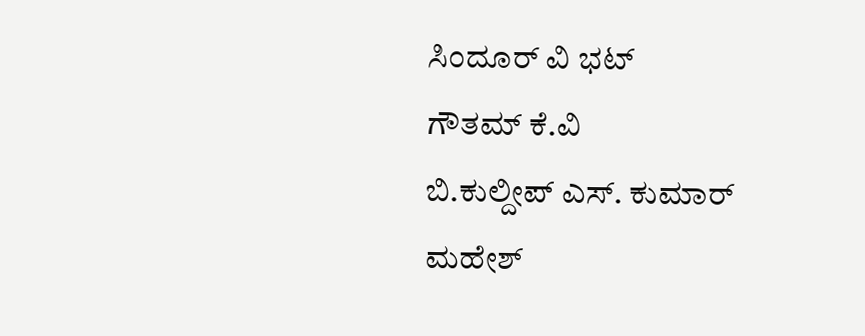ಸಿಂದೂರ್ ವಿ ಭಟ್
ಗೌತಮ್ ಕೆ.ವಿ
ಬಿ.ಕುಲ್ದೀಪ್ ಎಸ್. ಕುಮಾರ್
ಮಹೇಶ್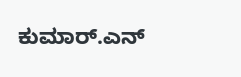ಕುಮಾರ್.ಎನ್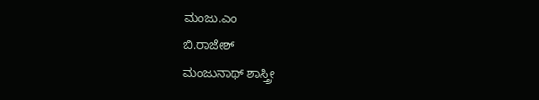ಮಂಜು.ಎಂ
ಬಿ.ರಾಜೇಶ್
ಮಂಜುನಾಥ್ ಶಾಸ್ತ್ರೀ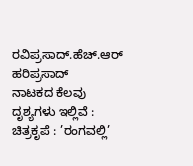ರವಿಪ್ರಸಾದ್.ಹೆಚ್.ಆರ್
ಹರಿಪ್ರಸಾದ್
ನಾಟಕದ ಕೆಲವು ದೃಶ್ಯಗಳು ಇಲ್ಲಿವೆ :
ಚಿತ್ರಕೃಪೆ : ’ರಂಗವಲ್ಲಿ’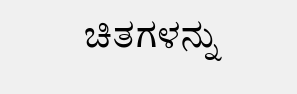ಚಿತಗಳನ್ನು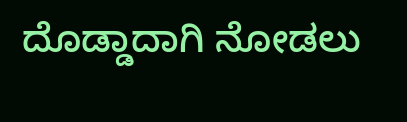ದೊಡ್ಡಾದಾಗಿ ನೋಡಲು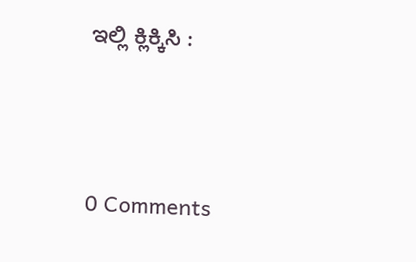ಇಲ್ಲಿ ಕ್ಲಿಕ್ಕಿಸಿ :





0 Comments